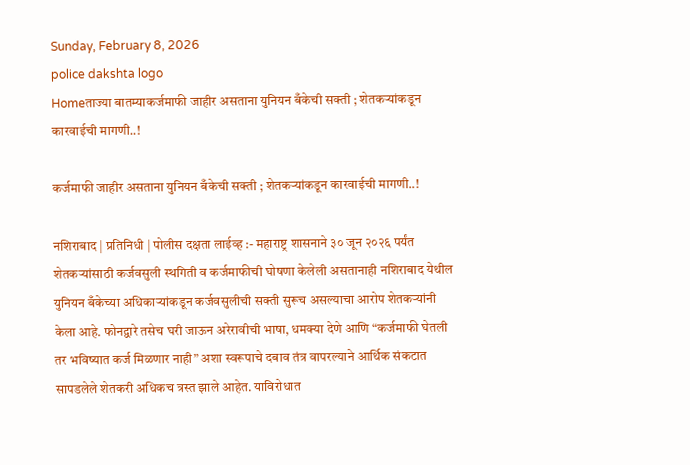Sunday, February 8, 2026
police dakshta logo
Homeताज्या बातम्याकर्जमाफी जाहीर असताना युनियन बँकेची सक्ती ; शेतकऱ्यांकडून कारवाईची मागणी..!

कर्जमाफी जाहीर असताना युनियन बँकेची सक्ती ; शेतकऱ्यांकडून कारवाईची मागणी..!

नशिराबाद | प्रतिनिधी | पोलीस दक्षता लाईव्ह :- महाराष्ट्र शासनाने ३० जून २०२६ पर्यंत शेतकऱ्यांसाठी कर्जवसुली स्थगिती व कर्जमाफीची घोषणा केलेली असतानाही नशिराबाद येथील युनियन बँकेच्या अधिकाऱ्यांकडून कर्जवसुलीची सक्ती सुरूच असल्याचा आरोप शेतकऱ्यांनी केला आहे. फोनद्वारे तसेच घरी जाऊन अरेरावीची भाषा, धमक्या देणे आणि “कर्जमाफी घेतली तर भविष्यात कर्ज मिळणार नाही” अशा स्वरूपाचे दबाव तंत्र वापरल्याने आर्थिक संकटात सापडलेले शेतकरी अधिकच त्रस्त झाले आहेत. याविरोधात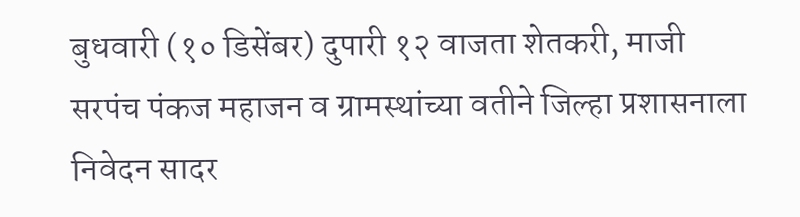बुधवारी (१० डिसेंबर) दुपारी १२ वाजता शेतकरी, माजी सरपंच पंकज महाजन व ग्रामस्थांच्या वतीने जिल्हा प्रशासनाला निवेदन सादर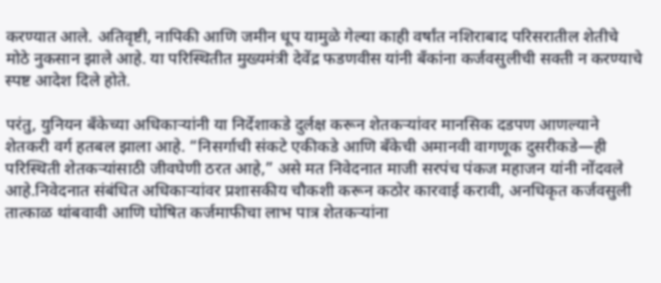करण्यात आले. अतिवृष्टी, नापिकी आणि जमीन धूप यामुळे गेल्या काही वर्षांत नशिराबाद परिसरातील शेतीचे मोठे नुकसान झाले आहे. या परिस्थितीत मुख्यमंत्री देवेंद्र फडणवीस यांनी बँकांना कर्जवसुलीची सक्ती न करण्याचे स्पष्ट आदेश दिले होते.

परंतु, युनियन बँकेच्या अधिकाऱ्यांनी या निर्देशाकडे दुर्लक्ष करून शेतकऱ्यांवर मानसिक दडपण आणल्याने शेतकरी वर्ग हतबल झाला आहे. “निसर्गाची संकटे एकीकडे आणि बँकेची अमानवी वागणूक दुसरीकडे—ही परिस्थिती शेतकऱ्यांसाठी जीवघेणी ठरत आहे,” असे मत निवेदनात माजी सरपंच पंकज महाजन यांनी नोंदवले आहे.निवेदनात संबंधित अधिकाऱ्यांवर प्रशासकीय चौकशी करून कठोर कारवाई करावी, अनधिकृत कर्जवसुली तात्काळ थांबवावी आणि घोषित कर्जमाफीचा लाभ पात्र शेतकऱ्यांना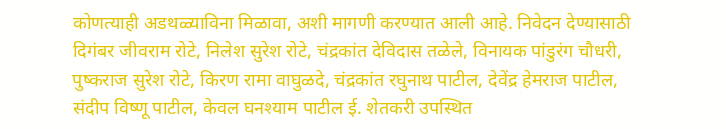कोणत्याही अडथळ्याविना मिळावा, अशी मागणी करण्यात आली आहे. निवेदन देण्यासाठी दिगंबर जीवराम रोटे, निलेश सुरेश रोटे, चंद्रकांत देविदास तळेले, विनायक पांडुरंग चौधरी, पुष्कराज सुरेश रोटे, किरण रामा वाघुळदे, चंद्रकांत रघुनाथ पाटील, देवेंद्र हेमराज पाटील, संदीप विष्णू पाटील, केवल घनश्याम पाटील ई. शेतकरी उपस्थित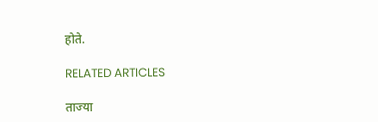होते.

RELATED ARTICLES

ताज्या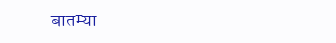बातम्या